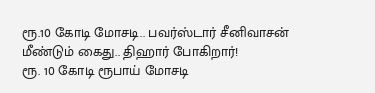ரூ.10 கோடி மோசடி.. பவர்ஸ்டார் சீனிவாசன் மீண்டும் கைது.. திஹார் போகிறார்!
ரூ. 10 கோடி ரூபாய் மோசடி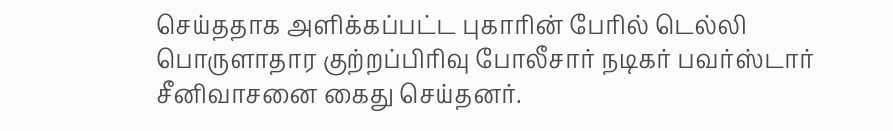செய்ததாக அளிக்கப்பட்ட புகாரின் பேரில் டெல்லி பொருளாதார குற்றப்பிரிவு போலீசார் நடிகர் பவர்ஸ்டார் சீனிவாசனை கைது செய்தனர்.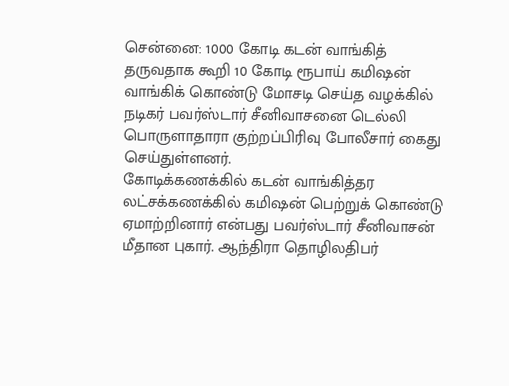சென்னை: 1000 கோடி கடன் வாங்கித் தருவதாக கூறி 10 கோடி ரூபாய் கமிஷன் வாங்கிக் கொண்டு மோசடி செய்த வழக்கில் நடிகர் பவர்ஸ்டார் சீனிவாசனை டெல்லி பொருளாதாரா குற்றப்பிரிவு போலீசார் கைது செய்துள்ளனர்.
கோடிக்கணக்கில் கடன் வாங்கித்தர லட்சக்கணக்கில் கமிஷன் பெற்றுக் கொண்டு ஏமாற்றினார் என்பது பவர்ஸ்டார் சீனிவாசன் மீதான புகார். ஆந்திரா தொழிலதிபர்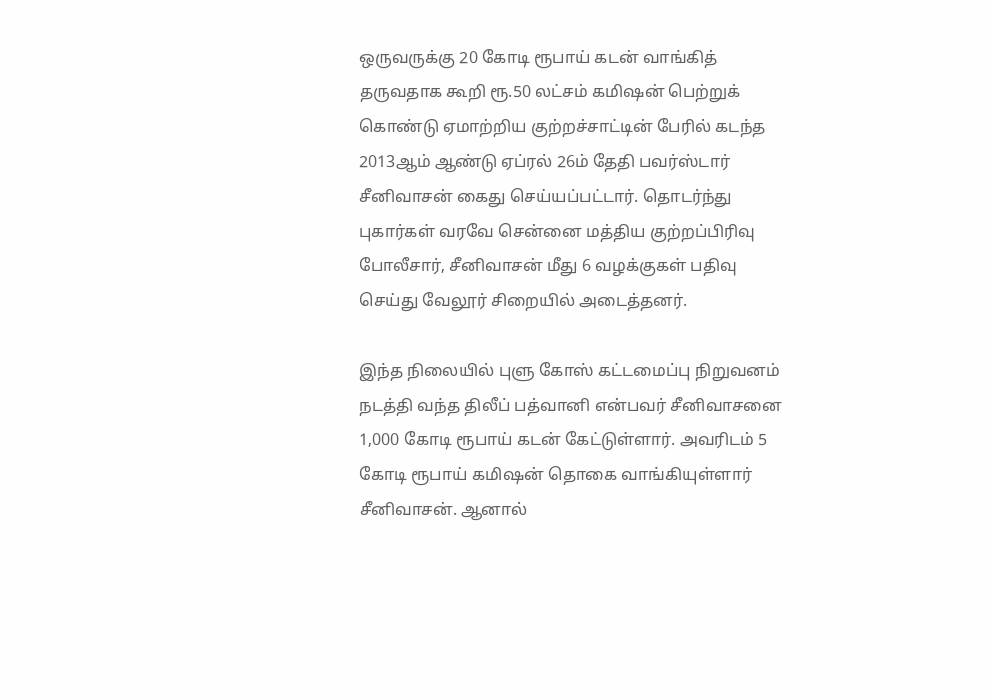ஒருவருக்கு 20 கோடி ரூபாய் கடன் வாங்கித் தருவதாக கூறி ரூ.50 லட்சம் கமிஷன் பெற்றுக் கொண்டு ஏமாற்றிய குற்றச்சாட்டின் பேரில் கடந்த 2013ஆம் ஆண்டு ஏப்ரல் 26ம் தேதி பவர்ஸ்டார் சீனிவாசன் கைது செய்யப்பட்டார். தொடர்ந்து புகார்கள் வரவே சென்னை மத்திய குற்றப்பிரிவு போலீசார், சீனிவாசன் மீது 6 வழக்குகள் பதிவு செய்து வேலூர் சிறையில் அடைத்தனர்.

இந்த நிலையில் புளு கோஸ் கட்டமைப்பு நிறுவனம் நடத்தி வந்த திலீப் பத்வானி என்பவர் சீனிவாசனை 1,000 கோடி ரூபாய் கடன் கேட்டுள்ளார். அவரிடம் 5 கோடி ரூபாய் கமிஷன் தொகை வாங்கியுள்ளார் சீனிவாசன். ஆனால்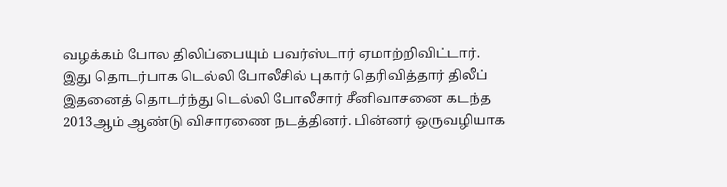வழக்கம் போல திலிப்பையும் பவர்ஸ்டார் ஏமாற்றிவிட்டார்.
இது தொடர்பாக டெல்லி போலீசில் புகார் தெரிவித்தார் திலீப் இதனைத் தொடர்ந்து டெல்லி போலீசார் சீனிவாசனை கடந்த 2013ஆம் ஆண்டு விசாரணை நடத்தினர். பின்னர் ஒருவழியாக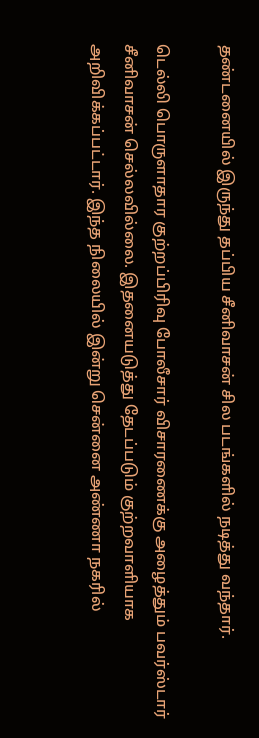தண்டனையில் இருந்து தப்பிய சீனிவாசன் சில படங்களில் நடித்து வந்தார்.

டெல்லி பொருளாதார குற்றப்பிரிவு போலீசார் விசாரணைக்கு அழைத்தும் பவர்ஸ்டார் சீனிவாசன் செல்லவில்லை. இதனையடுத்து தேடப்படும் குற்றவாளியாக அறிவிக்கப்பட்டார். இந்த நிலையில் இன்று சென்னை அண்ணா நகரில்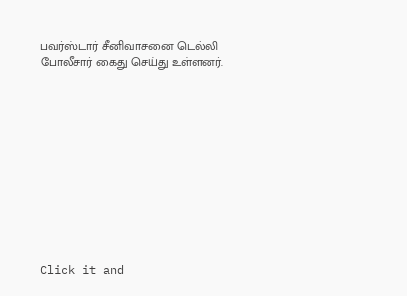பவர்ஸ்டார் சீனிவாசனை டெல்லி போலீசார் கைது செய்து உள்ளனர்.












Click it and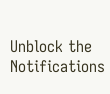Unblock the Notifications